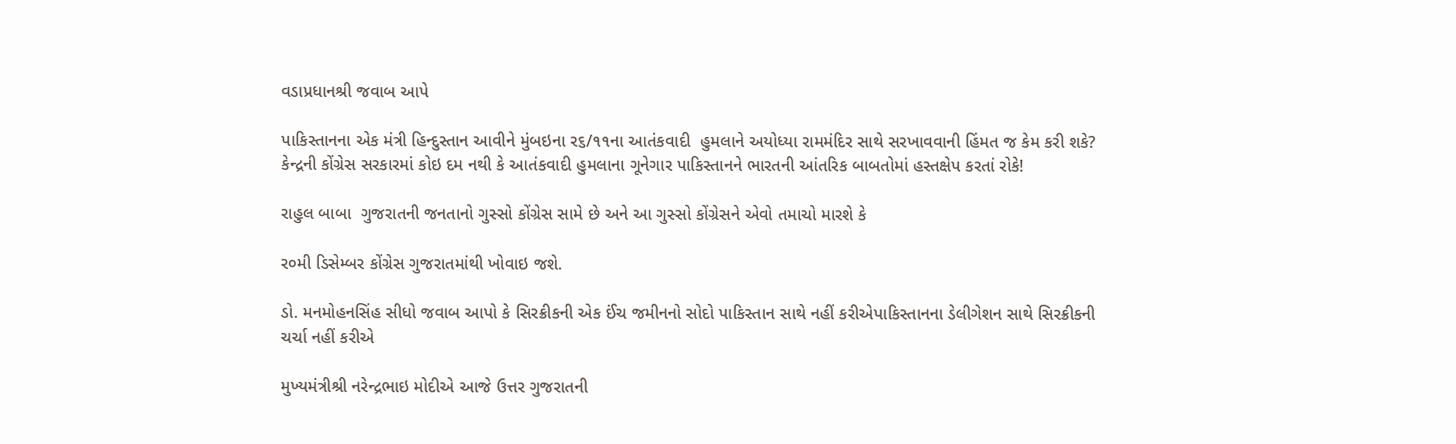વડાપ્રધાનશ્રી જવાબ આપે

પાકિસ્તાનના એક મંત્રી હિન્દુસ્તાન આવીને મુંબઇના ર૬/૧૧ના આતંકવાદી  હુમલાને અયોધ્યા રામમંદિર સાથે સરખાવવાની હિંમત જ કેમ કરી શકે? કેન્દ્રની કોંગ્રેસ સરકારમાં કોઇ દમ નથી કે આતંકવાદી હુમલાના ગૂનેગાર પાકિસ્તાનને ભારતની આંતરિક બાબતોમાં હસ્તક્ષેપ કરતાં રોકે!

રાહુલ બાબા  ગુજરાતની જનતાનો ગુસ્સો કોંગ્રેસ સામે છે અને આ ગુસ્સો કોંગ્રેસને એવો તમાચો મારશે કે

ર૦મી ડિસેમ્બર કોંગ્રેસ ગુજરાતમાંથી ખોવાઇ જશે.

ડો. મનમોહનસિંહ સીધો જવાબ આપો કે સિરક્રીકની એક ઈંચ જમીનનો સોદો પાકિસ્તાન સાથે નહીં કરીએપાકિસ્તાનના ડેલીગેશન સાથે સિરક્રીકની ચર્ચા નહીં કરીએ

મુખ્યમંત્રીશ્રી નરેન્દ્રભાઇ મોદીએ આજે ઉત્તર ગુજરાતની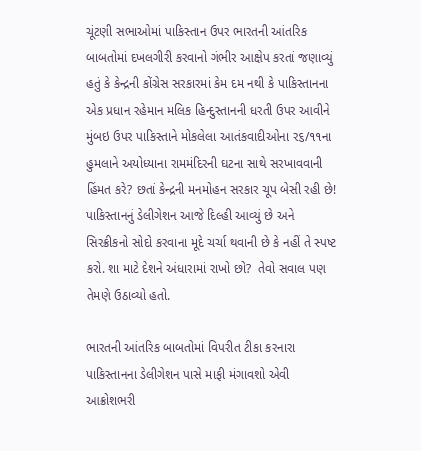ચૂંટણી સભાઓમાં પાકિસ્તાન ઉપર ભારતની આંતરિક બાબતોમાં દખલગીરી કરવાનો ગંભીર આક્ષેપ કરતાં જણાવ્યું હતું કે કેન્દ્રની કોંગ્રેસ સરકારમાં કેમ દમ નથી કે પાકિસ્તાનના એક પ્રધાન રહેમાન મલિક હિન્દુસ્તાનની ધરતી ઉપર આવીને મુંબઇ ઉપર પાકિસ્તાને મોકલેલા આતંકવાદીઓના ર૬/૧૧ના હુમલાને અયોધ્યાના રામમંદિરની ઘટના સાથે સરખાવવાની હિંમત કરે? છતાં કેન્દ્રની મનમોહન સરકાર ચૂપ બેસી રહી છે! પાકિસ્તાનનું ડેલીગેશન આજે દિલ્હી આવ્યું છે અને સિરક્રીકનો સોદો કરવાના મૂદે ચર્ચા થવાની છે કે નહીં તે સ્પષ્ટ કરો. શા માટે દેશને અંધારામાં રાખો છો?  તેવો સવાલ પણ તેમણે ઉઠાવ્યો હતો.

ભારતની આંતરિક બાબતોમાં વિપરીત ટીકા કરનારા પાકિસ્તાનના ડેલીગેશન પાસે માફી મંગાવશો એવી આક્રોશભરી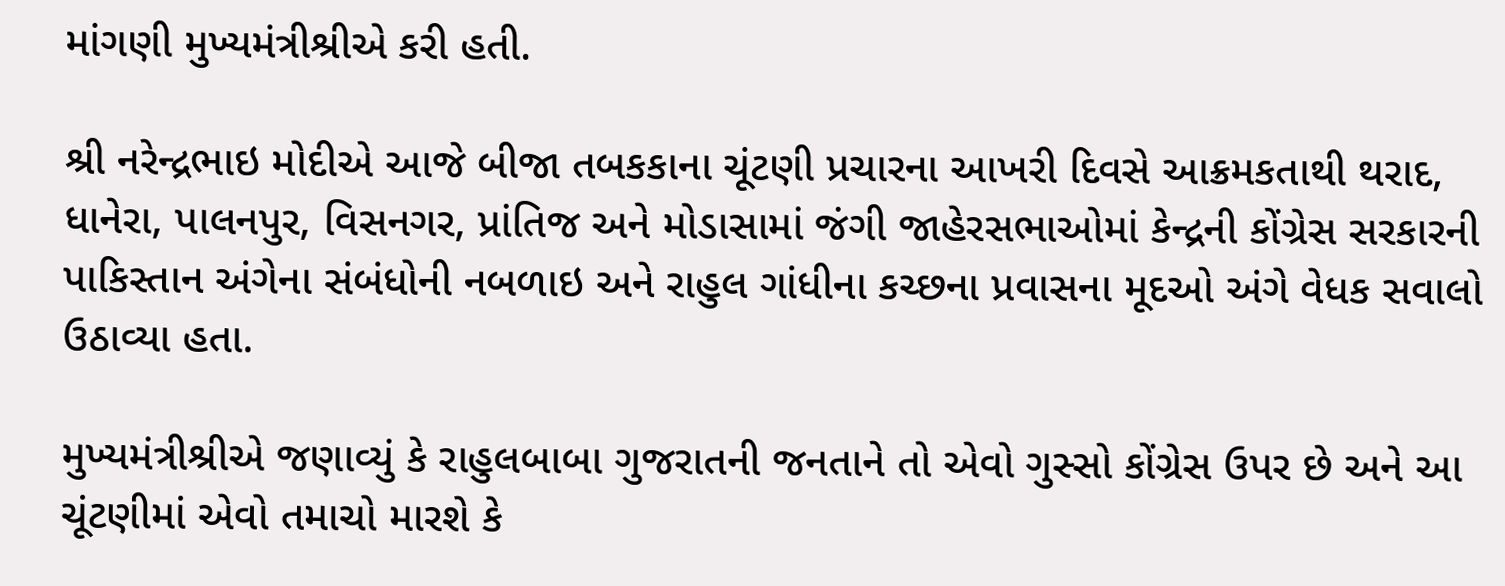માંગણી મુખ્યમંત્રીશ્રીએ કરી હતી.

શ્રી નરેન્દ્રભાઇ મોદીએ આજે બીજા તબકકાના ચૂંટણી પ્રચારના આખરી દિવસે આક્રમકતાથી થરાદ, ધાનેરા, પાલનપુર, વિસનગર, પ્રાંતિજ અને મોડાસામાં જંગી જાહેરસભાઓમાં કેન્દ્રની કોંગ્રેસ સરકારની પાકિસ્તાન અંગેના સંબંધોની નબળાઇ અને રાહુલ ગાંધીના કચ્છના પ્રવાસના મૂદઓ અંગે વેધક સવાલો ઉઠાવ્યા હતા.

મુખ્યમંત્રીશ્રીએ જણાવ્યું કે રાહુલબાબા ગુજરાતની જનતાને તો એવો ગુસ્સો કોંગ્રેસ ઉપર છે અને આ ચૂંટણીમાં એવો તમાચો મારશે કે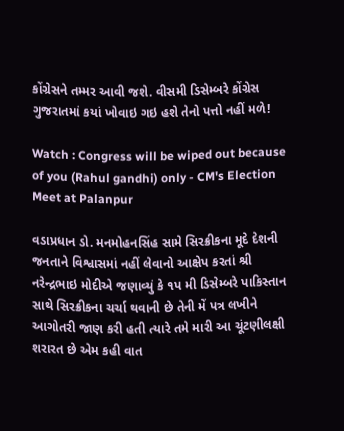કોંગ્રેસને તમ્મર આવી જશે. વીસમી ડિસેમ્બરે કોંગ્રેસ ગુજરાતમાં કયાં ખોવાઇ ગઇ હશે તેનો પત્તો નહીં મળે!

Watch : Congress will be wiped out because of you (Rahul gandhi) only - CM's Election Meet at Palanpur

વડાપ્રધાન ડો. મનમોહનસિંહ સામે સિરક્રીકના મૂદે દેશની જનતાને વિશ્વાસમાં નહીં લેવાનો આક્ષેપ કરતાં શ્રી નરેન્દ્રભાઇ મોદીએ જણાવ્યું કે ૧પ મી ડિસેમ્બરે પાકિસ્તાન સાથે સિરક્રીકના ચર્ચા થવાની છે તેની મેં પત્ર લખીને આગોતરી જાણ કરી હતી ત્યારે તમે મારી આ ચૂંટણીલક્ષી શરારત છે એમ કહી વાત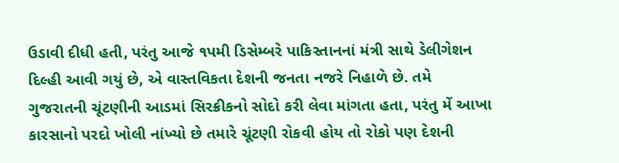ઉડાવી દીધી હતી, પરંતુ આજે ૧પમી ડિસેમ્બરે પાકિસ્તાનનાં મંત્રી સાથે ડેલીગેશન દિલ્હી આવી ગયું છે, એ વાસ્તવિકતા દેશની જનતા નજરે નિહાળે છે. તમે ગુજરાતની ચૂંટણીની આડમાં સિરક્રીકનો સોદો કરી લેવા માંગતા હતા, પરંતુ મેં આખા કારસાનો પરદો ખોલી નાંખ્યો છે તમારે ચૂંટણી રોકવી હોય તો રોકો પણ દેશની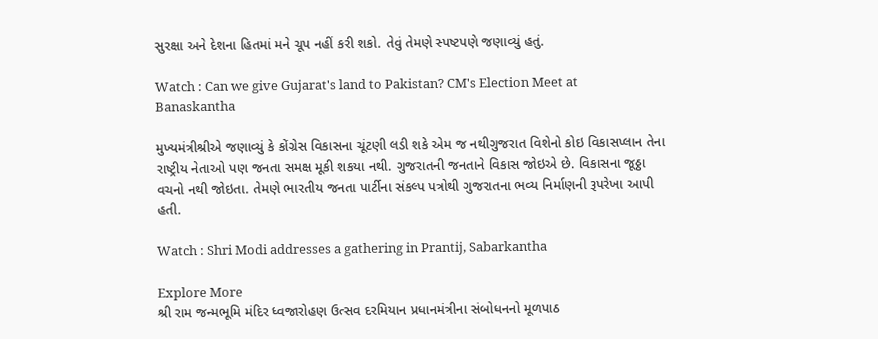સુરક્ષા અને દેશના હિતમાં મને ચૂપ નહીં કરી શકો. તેવું તેમણે સ્પષ્ટપણે જણાવ્યું હતું.

Watch : Can we give Gujarat's land to Pakistan? CM's Election Meet at Banaskantha

મુખ્યમંત્રીશ્રીએ જણાવ્યું કે કોંગ્રેસ વિકાસના ચૂંટણી લડી શકે એમ જ નથીગુજરાત વિશેનો કોઇ વિકાસપ્લાન તેના રાષ્ટ્રીય નેતાઓ પણ જનતા સમક્ષ મૂકી શકયા નથી. ગુજરાતની જનતાને વિકાસ જોઇએ છે. વિકાસના જૂઠ્ઠા વચનો નથી જોઇતા. તેમણે ભારતીય જનતા પાર્ટીના સંકલ્પ પત્રોથી ગુજરાતના ભવ્ય નિર્માણની રૂપરેખા આપી હતી.

Watch : Shri Modi addresses a gathering in Prantij, Sabarkantha

Explore More
શ્રી રામ જન્મભૂમિ મંદિર ધ્વજારોહણ ઉત્સવ દરમિયાન પ્રધાનમંત્રીના સંબોધનનો મૂળપાઠ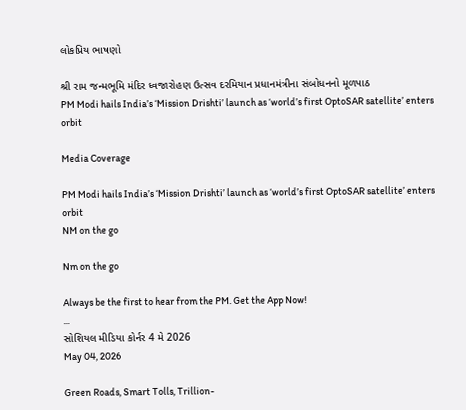લોકપ્રિય ભાષણો

શ્રી રામ જન્મભૂમિ મંદિર ધ્વજારોહણ ઉત્સવ દરમિયાન પ્રધાનમંત્રીના સંબોધનનો મૂળપાઠ
PM Modi hails India’s ‘Mission Drishti’ launch as ‘world’s first OptoSAR satellite’ enters orbit

Media Coverage

PM Modi hails India’s ‘Mission Drishti’ launch as ‘world’s first OptoSAR satellite’ enters orbit
NM on the go

Nm on the go

Always be the first to hear from the PM. Get the App Now!
...
સોશિયલ મીડિયા કોર્નર 4 મે 2026
May 04, 2026

Green Roads, Smart Tolls, Trillion-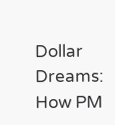Dollar Dreams: How PM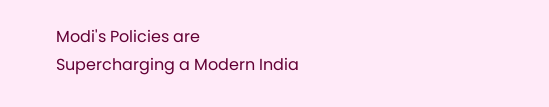Modi's Policies are Supercharging a Modern India